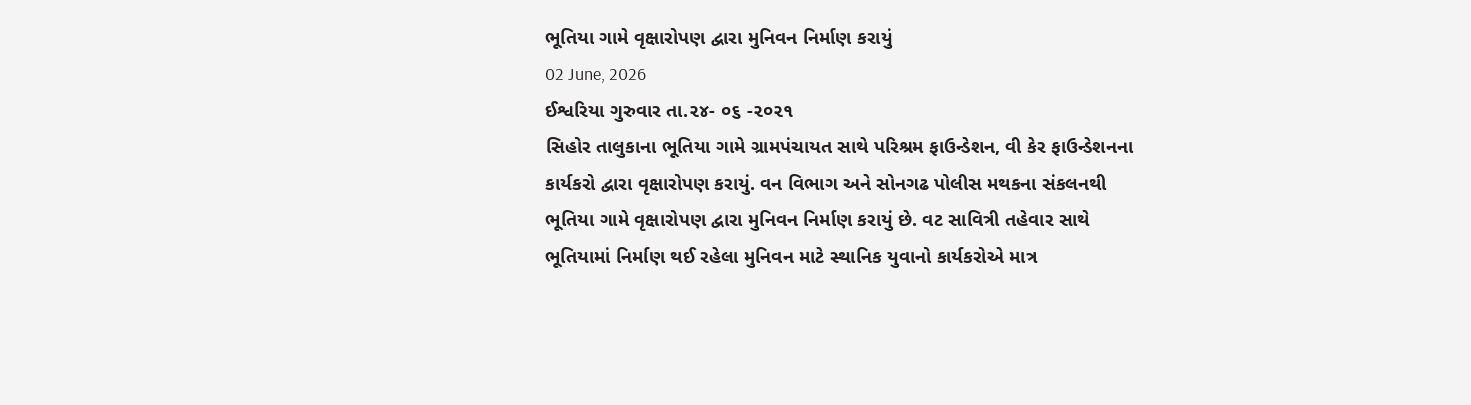ભૂતિયા ગામે વૃક્ષારોપણ દ્વારા મુનિવન નિર્માણ કરાયું
02 June, 2026
ઈશ્વરિયા ગુરુવાર તા.૨૪- ૦૬ -૨૦૨૧
સિહોર તાલુકાના ભૂતિયા ગામે ગ્રામપંચાયત સાથે પરિશ્રમ ફાઉન્ડેશન, વી કેર ફાઉન્ડેશનના કાર્યકરો દ્વારા વૃક્ષારોપણ કરાયું. વન વિભાગ અને સોનગઢ પોલીસ મથકના સંકલનથી ભૂતિયા ગામે વૃક્ષારોપણ દ્વારા મુનિવન નિર્માણ કરાયું છે. વટ સાવિત્રી તહેવાર સાથે ભૂતિયામાં નિર્માણ થઈ રહેલા મુનિવન માટે સ્થાનિક યુવાનો કાર્યકરોએ માત્ર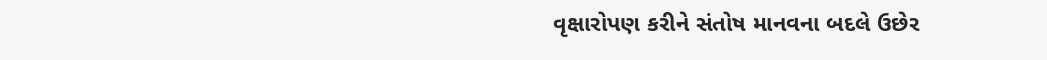વૃક્ષારોપણ કરીને સંતોષ માનવના બદલે ઉછેર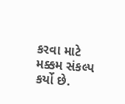કરવા માટે મક્કમ સંકલ્પ કર્યો છે.